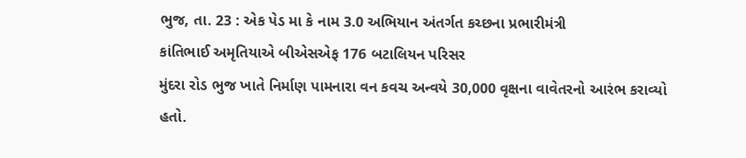ભુજ, તા. 23 : એક પેડ મા કે નામ 3.0 અભિયાન અંતર્ગત કચ્છના પ્રભારીમંત્રી
કાંતિભાઈ અમૃતિયાએ બીએસએફ 176 બટાલિયન પરિસર
મુંદરા રોડ ભુજ ખાતે નિર્માણ પામનારા વન કવચ અન્વયે 30,000 વૃક્ષના વાવેતરનો આરંભ કરાવ્યો
હતો.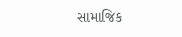સામાજિક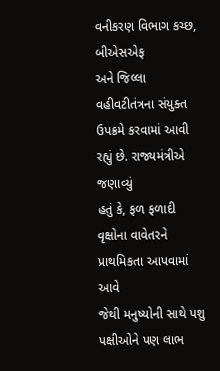વનીકરણ વિભાગ કચ્છ, બીએસએફ
અને જિલ્લા વહીવટીતંત્રના સંયુક્ત ઉપક્રમે કરવામાં આવી રહ્યું છે. રાજ્યમંત્રીએ જણાવ્યું
હતું કે, ફળ ફળાદી વૃક્ષોના વાવેતરને પ્રાથમિકતા આપવામાં આવે
જેથી મનુષ્યોની સાથે પશુ પક્ષીઓને પણ લાભ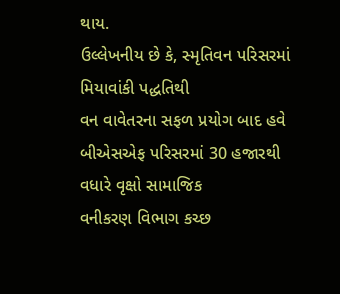થાય.
ઉલ્લેખનીય છે કે, સ્મૃતિવન પરિસરમાં મિયાવાંકી પદ્ધતિથી
વન વાવેતરના સફળ પ્રયોગ બાદ હવે બીએસએફ પરિસરમાં 30 હજારથી વધારે વૃક્ષો સામાજિક
વનીકરણ વિભાગ કચ્છ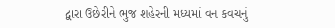દ્વારા ઉછેરીને ભુજ શહેરની મધ્યમાં વન કવચનું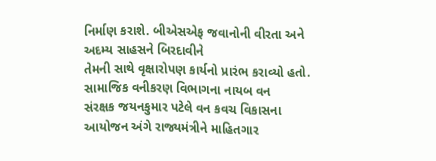નિર્માણ કરાશે. બીએસએફ જવાનોની વીરતા અને અદમ્ય સાહસને બિરદાવીને
તેમની સાથે વૃક્ષારોપણ કાર્યનો પ્રારંભ કરાવ્યો હતો. સામાજિક વનીકરણ વિભાગના નાયબ વન
સંરક્ષક જયનકુમાર પટેલે વન કવચ વિકાસના આયોજન અંગે રાજ્યમંત્રીને માહિતગાર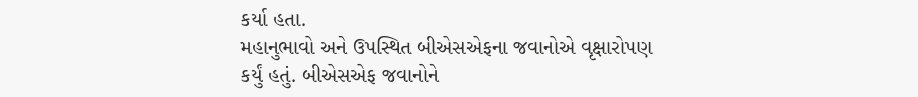કર્યા હતા.
મહાનુભાવો અને ઉપસ્થિત બીએસએફના જવાનોએ વૃક્ષારોપણ કર્યું હતું. બીએસએફ જવાનોને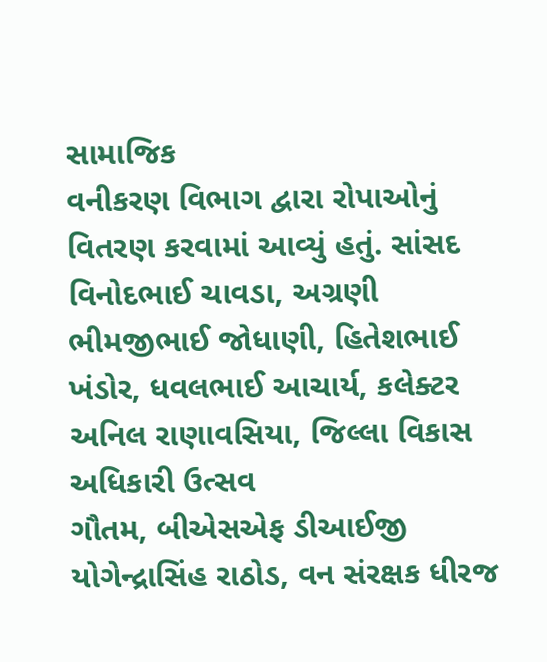સામાજિક
વનીકરણ વિભાગ દ્વારા રોપાઓનું વિતરણ કરવામાં આવ્યું હતું. સાંસદ વિનોદભાઈ ચાવડા, અગ્રણી ભીમજીભાઈ જોધાણી, હિતેશભાઈ ખંડોર, ધવલભાઈ આચાર્ય, કલેક્ટર અનિલ રાણાવસિયા, જિલ્લા વિકાસ અધિકારી ઉત્સવ
ગૌતમ, બીએસએફ ડીઆઈજી યોગેન્દ્રાસિંહ રાઠોડ, વન સંરક્ષક ધીરજ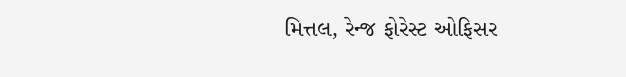મિત્તલ, રેન્જ ફોરેસ્ટ ઓફિસર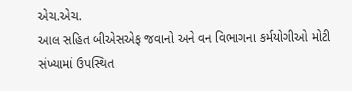એચ.એચ.
આલ સહિત બીએસએફ જવાનો અને વન વિભાગના કર્મયોગીઓ મોટી સંખ્યામાં ઉપસ્થિત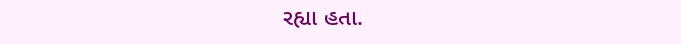રહ્યા હતા.